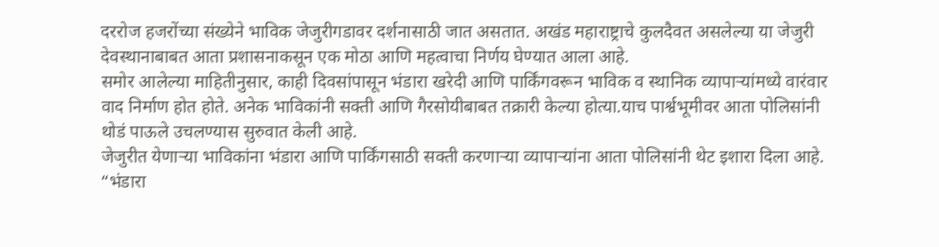दररोज हजरोंच्या संख्येने भाविक जेजुरीगडावर दर्शनासाठी जात असतात. अखंड महाराष्ट्राचे कुलदैवत असलेल्या या जेजुरी देवस्थानाबाबत आता प्रशासनाकसून एक मोठा आणि महत्वाचा निर्णय घेण्यात आला आहे.
समोर आलेल्या माहितीनुसार, काही दिवसांपासून भंडारा खरेदी आणि पार्किंगवरून भाविक व स्थानिक व्यापाऱ्यांमध्ये वारंवार वाद निर्माण होत होते. अनेक भाविकांनी सक्ती आणि गैरसोयीबाबत तक्रारी केल्या होत्या.याच पार्श्वभूमीवर आता पोलिसांनी थोडं पाऊले उचलण्यास सुरुवात केली आहे.
जेजुरीत येणाऱ्या भाविकांना भंडारा आणि पार्किंगसाठी सक्ती करणाऱ्या व्यापाऱ्यांना आता पोलिसांनी थेट इशारा दिला आहे. “भंडारा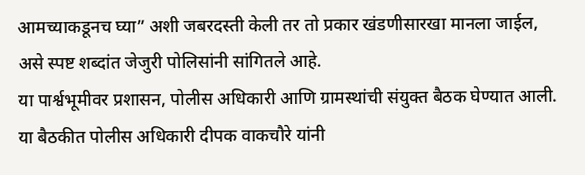आमच्याकडूनच घ्या” अशी जबरदस्ती केली तर तो प्रकार खंडणीसारखा मानला जाईल, असे स्पष्ट शब्दांत जेजुरी पोलिसांनी सांगितले आहे.
या पार्श्वभूमीवर प्रशासन, पोलीस अधिकारी आणि ग्रामस्थांची संयुक्त बैठक घेण्यात आली. या बैठकीत पोलीस अधिकारी दीपक वाकचौरे यांनी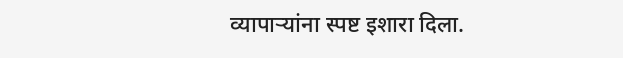व्यापाऱ्यांना स्पष्ट इशारा दिला.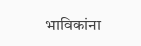भाविकांना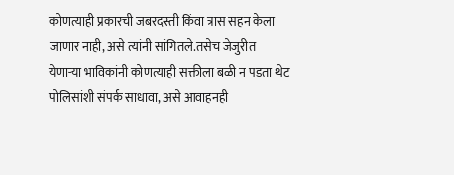कोणत्याही प्रकारची जबरदस्ती किंवा त्रास सहन केला जाणार नाही, असे त्यांनी सांगितले.तसेच जेजुरीत येणाऱ्या भाविकांनी कोणत्याही सक्तीला बळी न पडता थेट पोलिसांशी संपर्क साधावा, असे आवाहनही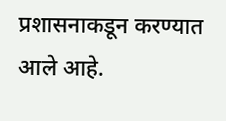प्रशासनाकडून करण्यात आले आहे.